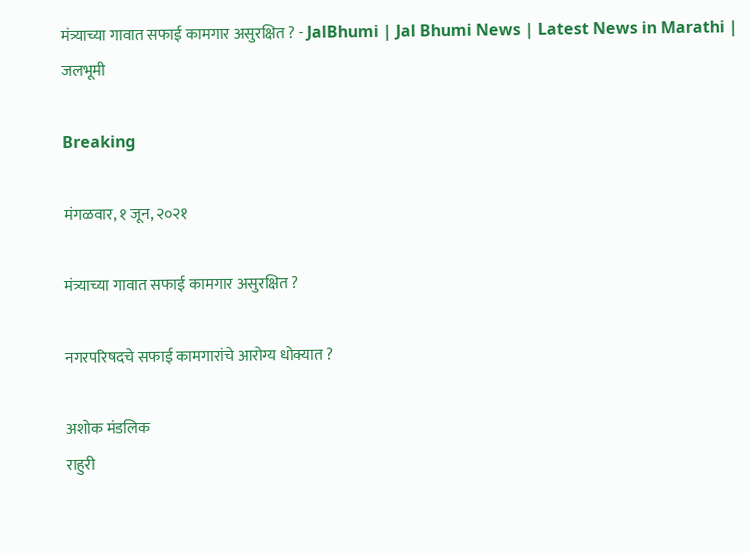मंत्र्याच्या गावात सफाई कामगार असुरक्षित ? - JalBhumi | Jal Bhumi News | Latest News in Marathi | जलभूमी

Breaking

मंगळवार, १ जून, २०२१

मंत्र्याच्या गावात सफाई कामगार असुरक्षित ?

नगरपरिषदचे सफाई कामगारांचे आरोग्य धोक्यात ?

अशोक मंडलिक
राहुरी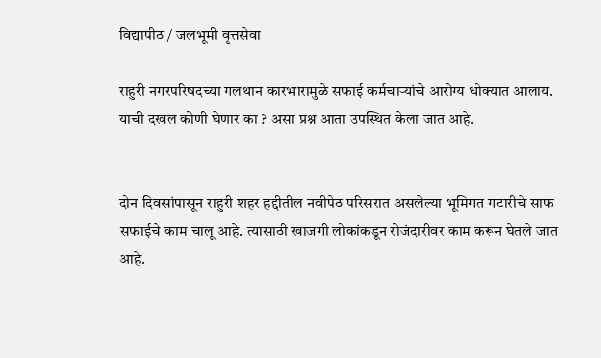विद्यापीठ / जलभूमी वृत्तसेवा

राहुरी नगरपरिषदच्या गलथान कारभारामुळे सफाई कर्मचाऱ्यांचे आरोग्य धोक्यात आलाय. याची दखल कोणी घेणार का ? असा प्रश्न आता उपस्थित केला जात आहे.


दोन दिवसांपासून राहुरी शहर हद्दीतील नवीपेठ परिसरात असलेल्या भूमिगत गटारीचे साफ सफाईचे काम चालू आहे. त्यासाठी खाजगी लोकांकडून रोजंदारीवर काम करून घेतले जात आहे.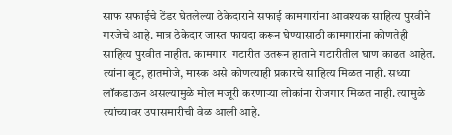साफ सफाईचे टेंडर घेतलेल्या ठेकेदाराने सफाई कामगारांना आवश्यक साहित्य पुरवीने गरजेचे आहे. मात्र ठेकेदार जास्त फायदा करून घेण्यासाठी कामगारांना कोणतेही साहित्य पुरवीत नाहीत. कामगार  गटारीत उतरून हाताने गटारीतील घाण काढत आहेत. त्यांना बूट, हातमोजे, मास्क असे कोणत्याही प्रकारचे साहित्य मिळत नाही. सध्या लॉकडाऊन असल्यामुळे मोल मजूरी करणाऱ्या लोकांना रोजगार मिळत नाही. त्यामुळे त्यांच्यावर उपासमारीची वेळ आली आहे.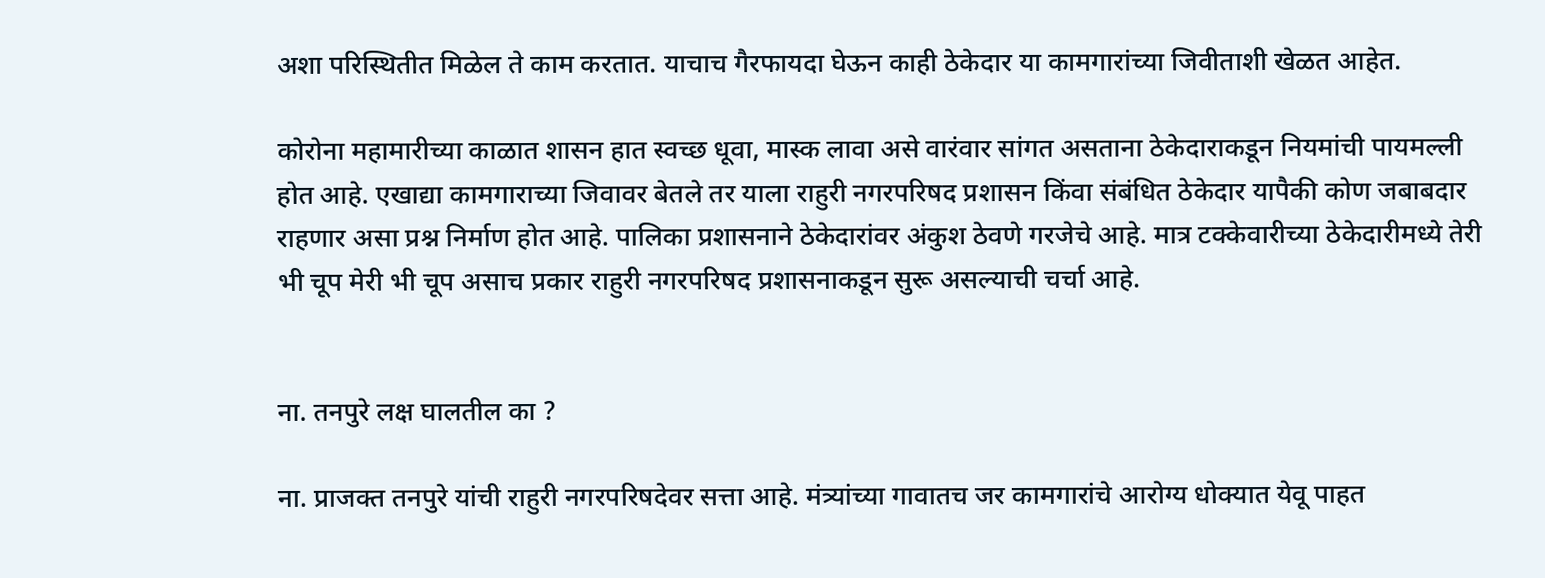अशा परिस्थितीत मिळेल ते काम करतात. याचाच गैरफायदा घेऊन काही ठेकेदार या कामगारांच्या जिवीताशी खेळत आहेत.

कोरोना महामारीच्या काळात शासन हात स्वच्छ धूवा, मास्क लावा असे वारंवार सांगत असताना ठेकेदाराकडून नियमांची पायमल्ली होत आहे. एखाद्या कामगाराच्या जिवावर बेतले तर याला राहुरी नगरपरिषद प्रशासन किंवा संबंधित ठेकेदार यापैकी कोण जबाबदार राहणार असा प्रश्न निर्माण होत आहे. पालिका प्रशासनाने ठेकेदारांवर अंकुश ठेवणे गरजेचे आहे. मात्र टक्केवारीच्या ठेकेदारीमध्ये तेरी भी चूप मेरी भी चूप असाच प्रकार राहुरी नगरपरिषद प्रशासनाकडून सुरू असल्याची चर्चा आहे.


ना. तनपुरे लक्ष घालतील का ?

ना. प्राजक्त तनपुरे यांची राहुरी नगरपरिषदेवर सत्ता आहे. मंत्र्यांच्या गावातच जर कामगारांचे आरोग्य धोक्यात येवू पाहत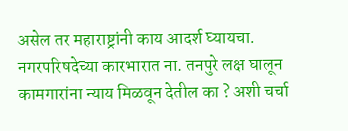असेल तर महाराष्ट्रांनी काय आदर्श घ्यायचा. नगरपरिषदेच्या कारभारात ना. तनपुरे लक्ष घालून कामगारांना न्याय मिळवून देतील का ? अशी चर्चा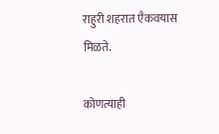राहुरी शहरात एैकवयास मिळते.

कोणत्याही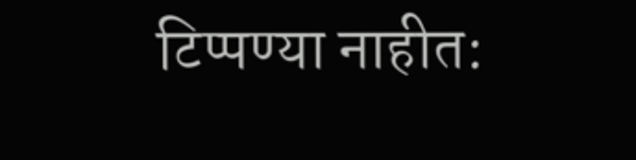टिप्पण्‍या नाहीत: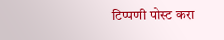टिप्पणी पोस्ट करा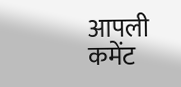आपली कमेंट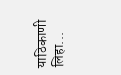याठिकाणी लिहा...